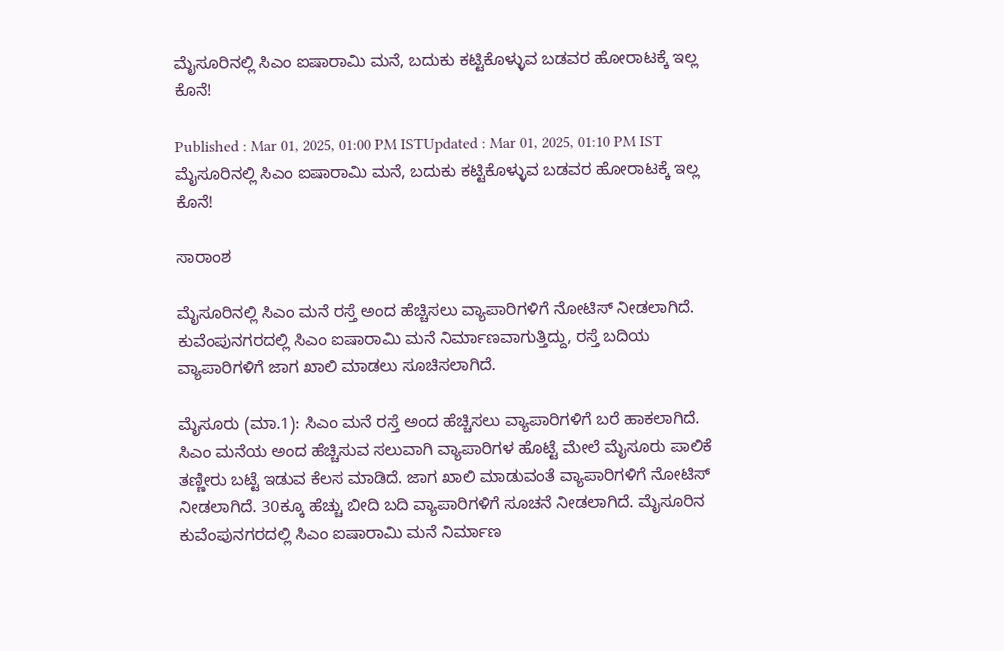ಮೈಸೂರಿನಲ್ಲಿ ಸಿಎಂ ಐಷಾರಾಮಿ ಮನೆ, ಬದುಕು ಕಟ್ಟಿಕೊಳ್ಳುವ ಬಡವರ ಹೋರಾಟಕ್ಕೆ ಇಲ್ಲ ಕೊನೆ!

Published : Mar 01, 2025, 01:00 PM ISTUpdated : Mar 01, 2025, 01:10 PM IST
ಮೈಸೂರಿನಲ್ಲಿ ಸಿಎಂ ಐಷಾರಾಮಿ ಮನೆ, ಬದುಕು ಕಟ್ಟಿಕೊಳ್ಳುವ ಬಡವರ ಹೋರಾಟಕ್ಕೆ ಇಲ್ಲ ಕೊನೆ!

ಸಾರಾಂಶ

ಮೈಸೂರಿನಲ್ಲಿ ಸಿಎಂ ಮನೆ ರಸ್ತೆ ಅಂದ ಹೆಚ್ಚಿಸಲು ವ್ಯಾಪಾರಿಗಳಿಗೆ ನೋಟಿಸ್ ನೀಡಲಾಗಿದೆ. ಕುವೆಂಪುನಗರದಲ್ಲಿ ಸಿಎಂ ಐಷಾರಾಮಿ ಮನೆ ನಿರ್ಮಾಣವಾಗುತ್ತಿದ್ದು, ರಸ್ತೆ ಬದಿಯ ವ್ಯಾಪಾರಿಗಳಿಗೆ ಜಾಗ ಖಾಲಿ ಮಾಡಲು ಸೂಚಿಸಲಾಗಿದೆ.

ಮೈಸೂರು (ಮಾ.1): ಸಿಎಂ ಮನೆ ರಸ್ತೆ ಅಂದ ಹೆಚ್ಚಿಸಲು ವ್ಯಾಪಾರಿಗಳಿಗೆ ಬರೆ ಹಾಕಲಾಗಿದೆ. ಸಿಎಂ ಮನೆಯ ಅಂದ ಹೆಚ್ಚಿಸುವ ಸಲುವಾಗಿ ವ್ಯಾಪಾರಿಗಳ ಹೊಟ್ಟೆ ಮೇಲೆ ಮೈಸೂರು ಪಾಲಿಕೆ ತಣ್ಣೀರು ಬಟ್ಟೆ ಇಡುವ ಕೆಲಸ ಮಾಡಿದೆ. ಜಾಗ ಖಾಲಿ ಮಾಡುವಂತೆ ವ್ಯಾಪಾರಿಗಳಿಗೆ ನೋಟಿಸ್ ನೀಡಲಾಗಿದೆ. 30ಕ್ಕೂ ಹೆಚ್ಚು ಬೀದಿ ಬದಿ ವ್ಯಾಪಾರಿಗಳಿಗೆ ಸೂಚನೆ ನೀಡಲಾಗಿದೆ. ಮೈಸೂರಿನ ಕುವೆಂಪುನಗರದಲ್ಲಿ ಸಿಎಂ ಐಷಾರಾಮಿ ಮನೆ ನಿರ್ಮಾಣ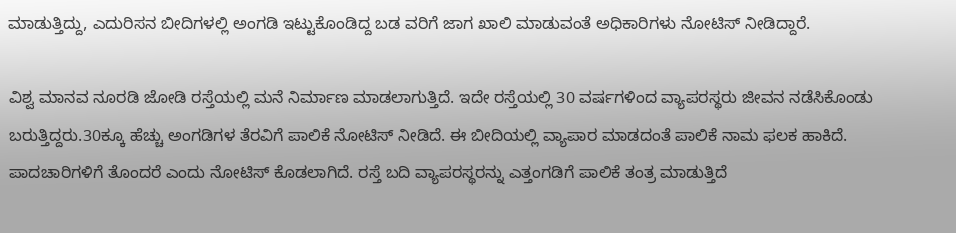ಮಾಡುತ್ತಿದ್ದು, ಎದುರಿಸನ ಬೀದಿಗಳಲ್ಲಿ ಅಂಗಡಿ ಇಟ್ಟುಕೊಂಡಿದ್ದ ಬಡ ವರಿಗೆ ಜಾಗ ಖಾಲಿ ಮಾಡುವಂತೆ ಅಧಿಕಾರಿಗಳು ನೋಟಿಸ್‌ ನೀಡಿದ್ದಾರೆ.

ವಿಶ್ವ ಮಾನವ ನೂರಡಿ ಜೋಡಿ ರಸ್ತೆಯಲ್ಲಿ ಮನೆ ನಿರ್ಮಾಣ ಮಾಡಲಾಗುತ್ತಿದೆ. ಇದೇ ರಸ್ತೆಯಲ್ಲಿ 30 ವರ್ಷಗಳಿಂದ ವ್ಯಾಪರಸ್ಥರು ಜೀವನ ನಡೆಸಿಕೊಂಡು ಬರುತ್ತಿದ್ದರು.30ಕ್ಕೂ ಹೆಚ್ಚು ಅಂಗಡಿಗಳ ತೆರವಿಗೆ ಪಾಲಿಕೆ ನೋಟಿಸ್ ನೀಡಿದೆ. ಈ ಬೀದಿಯಲ್ಲಿ ವ್ಯಾಪಾರ ಮಾಡದಂತೆ ಪಾಲಿಕೆ ನಾಮ ಫಲಕ ಹಾಕಿದೆ. ಪಾದಚಾರಿಗಳಿಗೆ ತೊಂದರೆ ಎಂದು ನೋಟಿಸ್ ಕೊಡಲಾಗಿದೆ. ರಸ್ತೆ ಬದಿ ವ್ಯಾಪರಸ್ಥರನ್ನು ಎತ್ತಂಗಡಿಗೆ ಪಾಲಿಕೆ ತಂತ್ರ ಮಾಡುತ್ತಿದೆ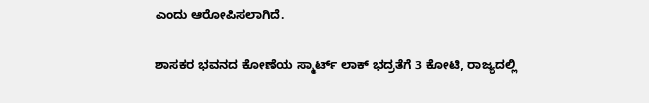ಎಂದು ಆರೋಪಿಸಲಾಗಿದೆ.

ಶಾಸಕರ ಭವನದ ಕೋಣೆಯ ಸ್ಮಾರ್ಟ್‌ ಲಾಕ್‌ ಭದ್ರತೆಗೆ 3 ಕೋಟಿ, ರಾಜ್ಯದಲ್ಲಿ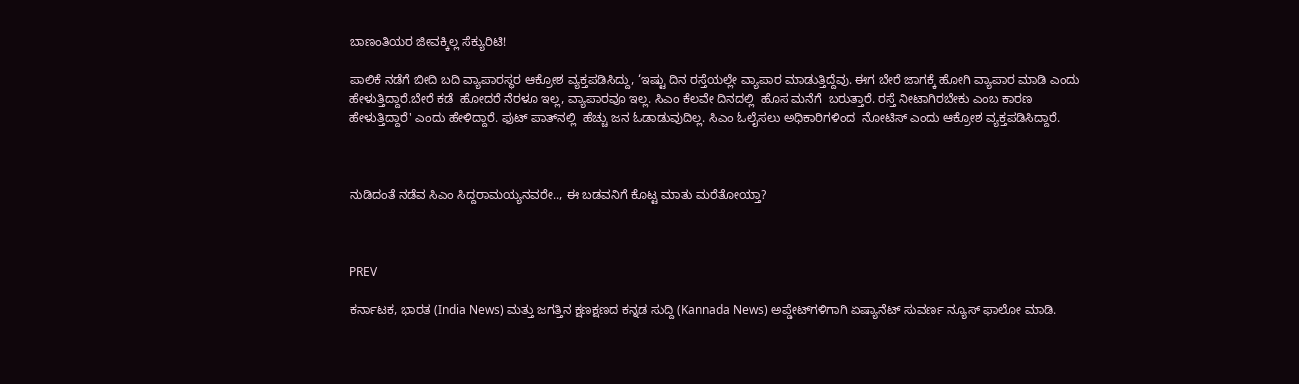ಬಾಣಂತಿಯರ ಜೀವಕ್ಕಿಲ್ಲ ಸೆಕ್ಯುರಿಟಿ!

ಪಾಲಿಕೆ ನಡೆಗೆ ಬೀದಿ ಬದಿ ವ್ಯಾಪಾರಸ್ಥರ ಆಕ್ರೋಶ ವ್ಯಕ್ತಪಡಿಸಿದ್ದು, ‘ಇಷ್ಟು ದಿನ ರಸ್ತೆಯಲ್ಲೇ ವ್ಯಾಪಾರ ಮಾಡುತ್ತಿದ್ದೆವು. ಈಗ ಬೇರೆ ಜಾಗಕ್ಕೆ ಹೋಗಿ ವ್ಯಾಪಾರ ಮಾಡಿ ಎಂದು ಹೇಳುತ್ತಿದ್ದಾರೆ.ಬೇರೆ ಕಡೆ  ಹೋದರೆ ನೆರಳೂ ಇಲ್ಲ, ವ್ಯಾಪಾರವೂ ಇಲ್ಲ. ಸಿಎಂ ಕೆಲವೇ ದಿನದಲ್ಲಿ  ಹೊಸ ಮನೆಗೆ  ಬರುತ್ತಾರೆ. ರಸ್ತೆ ನೀಟಾಗಿರಬೇಕು ಎಂಬ ಕಾರಣ ಹೇಳುತ್ತಿದ್ದಾರೆ' ಎಂದು ಹೇಳಿದ್ದಾರೆ. ಫುಟ್ ಪಾತ್‌ನಲ್ಲಿ  ಹೆಚ್ಚು ಜನ ಓಡಾಡುವುದಿಲ್ಲ. ಸಿಎಂ ಓಲೈಸಲು ಅಧಿಕಾರಿಗಳಿಂದ  ನೋಟಿಸ್ ಎಂದು ಆಕ್ರೋಶ ವ್ಯಕ್ತಪಡಿಸಿದ್ದಾರೆ.



ನುಡಿದಂತೆ ನಡೆವ ಸಿಎಂ ಸಿದ್ದರಾಮಯ್ಯನವರೇ.., ಈ ಬಡವನಿಗೆ ಕೊಟ್ಟ ಮಾತು ಮರೆತೋಯ್ತಾ?



PREV

ಕರ್ನಾಟಕ, ಭಾರತ (India News) ಮತ್ತು ಜಗತ್ತಿನ ಕ್ಷಣಕ್ಷಣದ ಕನ್ನಡ ಸುದ್ದಿ (Kannada News) ಅಪ್ಡೇಟ್‌ಗಳಿಗಾಗಿ ಏಷ್ಯಾನೆಟ್ ಸುವರ್ಣ ನ್ಯೂಸ್‌ ಫಾಲೋ ಮಾಡಿ.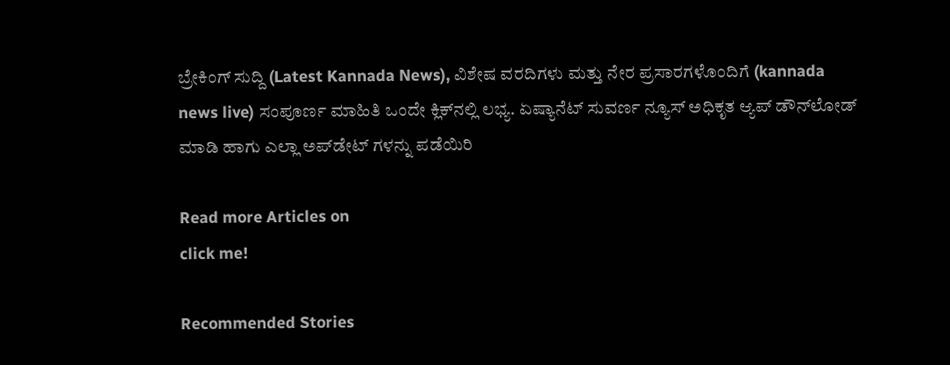ಬ್ರೇಕಿಂಗ್ ಸುದ್ದಿ (Latest Kannada News), ವಿಶೇಷ ವರದಿಗಳು ಮತ್ತು ನೇರ ಪ್ರಸಾರಗಳೊಂದಿಗೆ (kannada news live) ಸಂಪೂರ್ಣ ಮಾಹಿತಿ ಒಂದೇ ಕ್ಲಿಕ್‌ನಲ್ಲಿ ಲಭ್ಯ. ಏಷ್ಯಾನೆಟ್ ಸುವರ್ಣ ನ್ಯೂಸ್ ಅಧಿಕೃತ ಆ್ಯಪ್ ಡೌನ್‌ಲೋಡ್ ಮಾಡಿ ಹಾಗು ಎಲ್ಲಾ ಅಪ್‌ಡೇಟ್ ಗಳನ್ನು ಪಡೆಯಿರಿ

Read more Articles on
click me!

Recommended Stories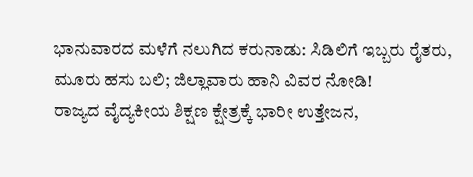ಭಾನುವಾರದ ಮಳೆಗೆ ನಲುಗಿದ ಕರುನಾಡು: ಸಿಡಿಲಿಗೆ ಇಬ್ಬರು ರೈತರು, ಮೂರು ಹಸು ಬಲಿ; ಜಿಲ್ಲಾವಾರು ಹಾನಿ ವಿವರ ನೋಡಿ!
ರಾಜ್ಯದ ವೈದ್ಯಕೀಯ ಶಿಕ್ಷಣ ಕ್ಷೇತ್ರಕ್ಕೆ ಭಾರೀ ಉತ್ತೇಜನ,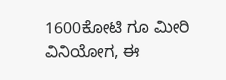1600ಕೋಟಿ ಗೂ ಮೀರಿ ವಿನಿಯೋಗ, ಈ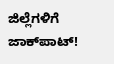ಜಿಲ್ಲೆಗಳಿಗೆ ಜಾಕ್‌ಪಾಟ್!